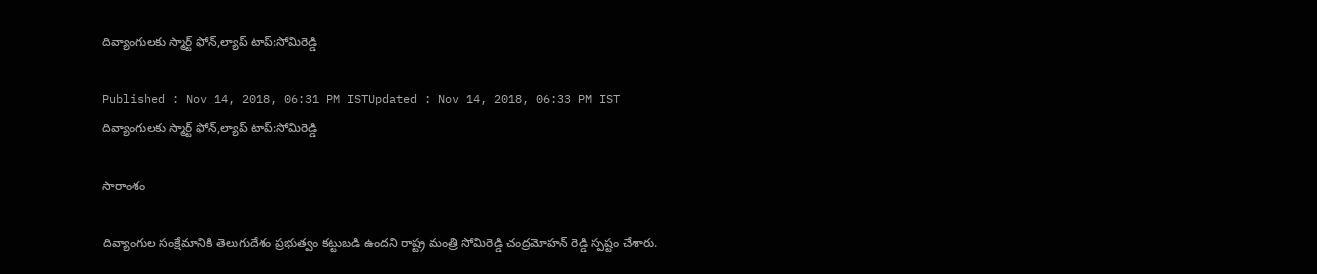దివ్యాంగులకు స్మార్ట్ ఫోన్,ల్యాప్ టాప్:సోమిరెడ్డి

Published : Nov 14, 2018, 06:31 PM ISTUpdated : Nov 14, 2018, 06:33 PM IST
దివ్యాంగులకు స్మార్ట్ ఫోన్,ల్యాప్ టాప్:సోమిరెడ్డి

సారాంశం

దివ్యాంగుల సంక్షేమానికి తెలుగుదేశం ప్రభుత్వం కట్టుబడి ఉందని రాష్ట్ర మంత్రి సోమిరెడ్డి చంద్రమోహన్ రెడ్డి స్పష్టం చేశారు.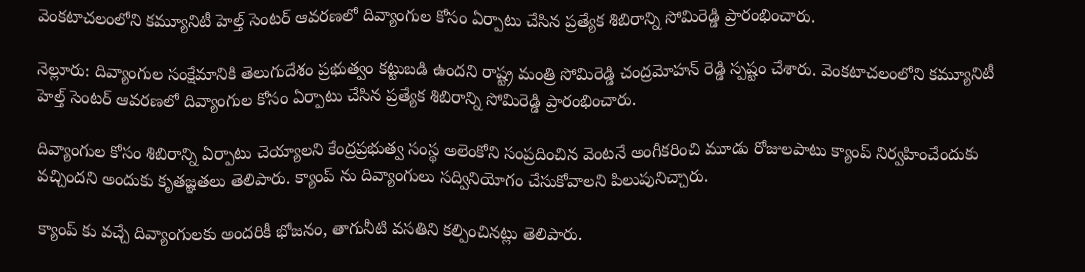వెంకటాచలంలోని కమ్యూనిటీ హెల్త్ సెంటర్ ఆవరణలో దివ్యాంగుల కోసం ఏర్పాటు చేసిన ప్రత్యేక శిబిరాన్ని సోమిరెడ్డి ప్రారంభించారు.

నెల్లూరు: దివ్యాంగుల సంక్షేమానికి తెలుగుదేశం ప్రభుత్వం కట్టుబడి ఉందని రాష్ట్ర మంత్రి సోమిరెడ్డి చంద్రమోహన్ రెడ్డి స్పష్టం చేశారు. వెంకటాచలంలోని కమ్యూనిటీ హెల్త్ సెంటర్ ఆవరణలో దివ్యాంగుల కోసం ఏర్పాటు చేసిన ప్రత్యేక శిబిరాన్ని సోమిరెడ్డి ప్రారంభించారు.

దివ్యాంగుల కోసం శిబిరాన్ని ఏర్పాటు చెయ్యాలని కేంద్రప్రభుత్వ సంస్థ అలెంకోని సంప్రదించిన వెంటనే అంగీకరించి మూడు రోజులపాటు క్యాంప్ నిర్వహించేందుకు వచ్చిందని అందుకు కృతజ్ఞతలు తెలిపారు. క్యాంప్ ను దివ్యాంగులు సద్వినియోగం చేసుకోవాలని పిలుపునిచ్చారు.

క్యాంప్ కు వచ్చే దివ్యాంగులకు అందరికీ భోజనం, తాగునీటి వసతిని కల్పించినట్లు తెలిపారు.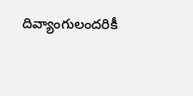దివ్యాంగులందరికీ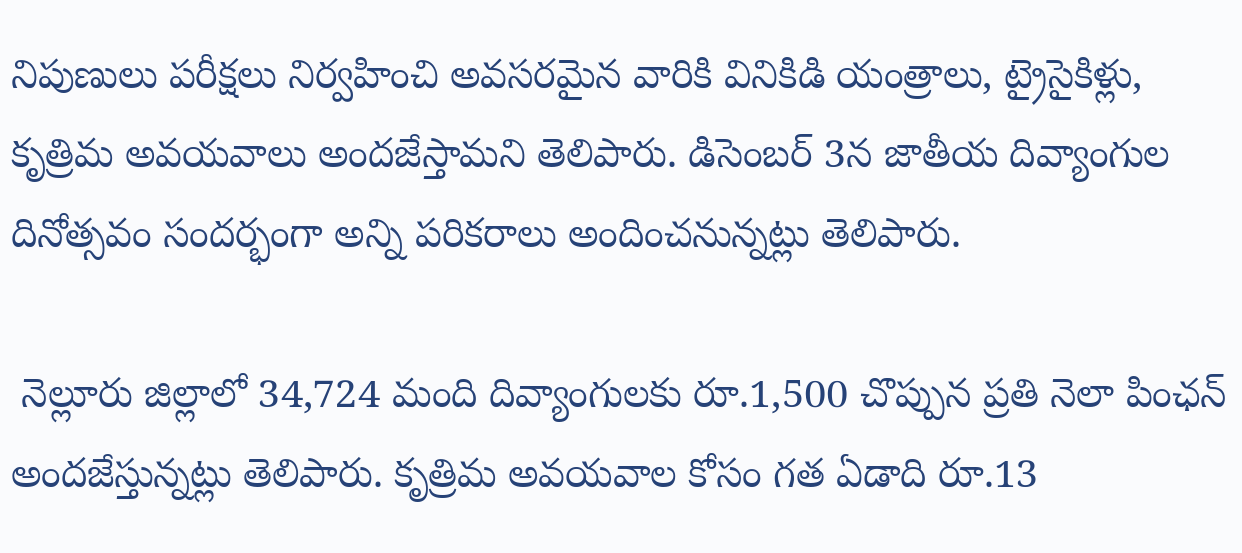నిపుణులు పరీక్షలు నిర్వహించి అవసరమైన వారికి వినికిడి యంత్రాలు, ట్రైసైకిళ్లు, కృత్రిమ అవయవాలు అందజేస్తామని తెలిపారు. డిసెంబర్ 3న జాతీయ దివ్యాంగుల దినోత్సవం సందర్భంగా అన్ని పరికరాలు అందించనున్నట్లు తెలిపారు.

 నెల్లూరు జిల్లాలో 34,724 మంది దివ్యాంగులకు రూ.1,500 చొప్పున ప్రతి నెలా పింఛన్ అందజేస్తున్నట్లు తెలిపారు. కృత్రిమ అవయవాల కోసం గత ఏడాది రూ.13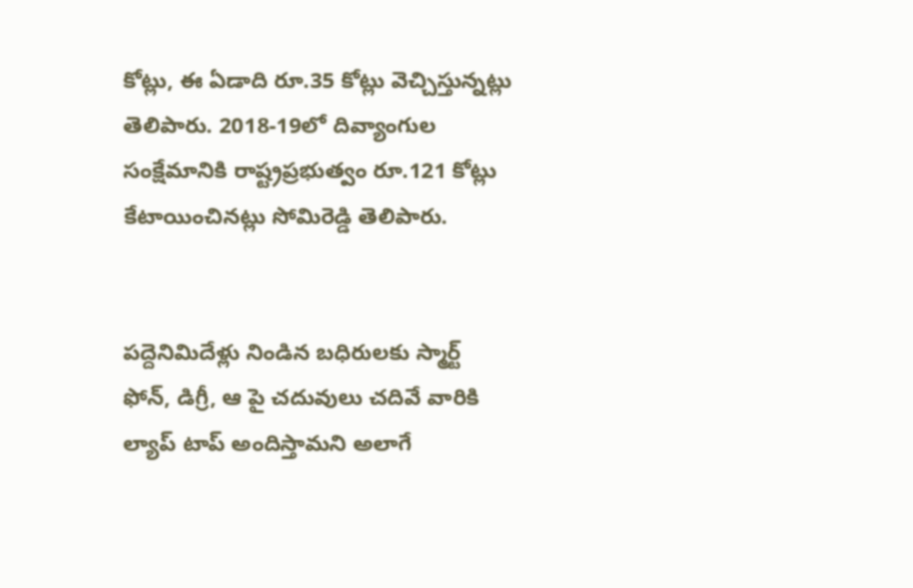కోట్లు, ఈ ఏడాది రూ.35 కోట్లు వెచ్చిస్తున్నట్లు తెలిపారు. 2018-19లో దివ్యాంగుల సంక్షేమానికి రాష్ట్రప్రభుత్వం రూ.121 కోట్లు కేటాయించినట్లు సోమిరెడ్డి తెలిపారు.


పద్దెనిమిదేళ్లు నిండిన బధిరులకు స్మార్ట్ ఫోన్, డిగ్రీ, ఆ పై చదువులు చదివే వారికి ల్యాప్ టాప్ అందిస్తామని అలాగే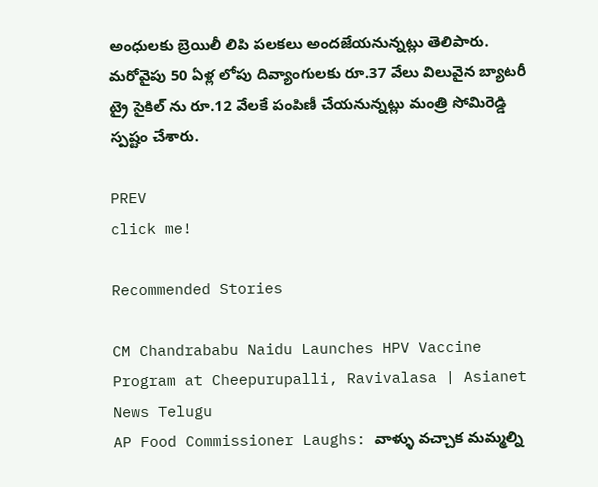అంధులకు బ్రెయిలీ లిపి పలకలు అందజేయనున్నట్లు తెలిపారు. మరోవైపు 50 ఏళ్ల లోపు దివ్యాంగులకు రూ.37 వేలు విలువైన బ్యాటరీ ట్రై సైకిల్ ను రూ.12 వేలకే పంపిణీ చేయనున్నట్లు మంత్రి సోమిరెడ్డి స్పష్టం చేశారు.

PREV
click me!

Recommended Stories

CM Chandrababu Naidu Launches HPV Vaccine Program at Cheepurupalli, Ravivalasa | Asianet News Telugu
AP Food Commissioner Laughs: వాళ్ళు వచ్చాక మమ్మల్ని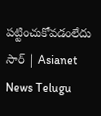పట్టించుకోవడంలేదు సార్ | Asianet News Telugu